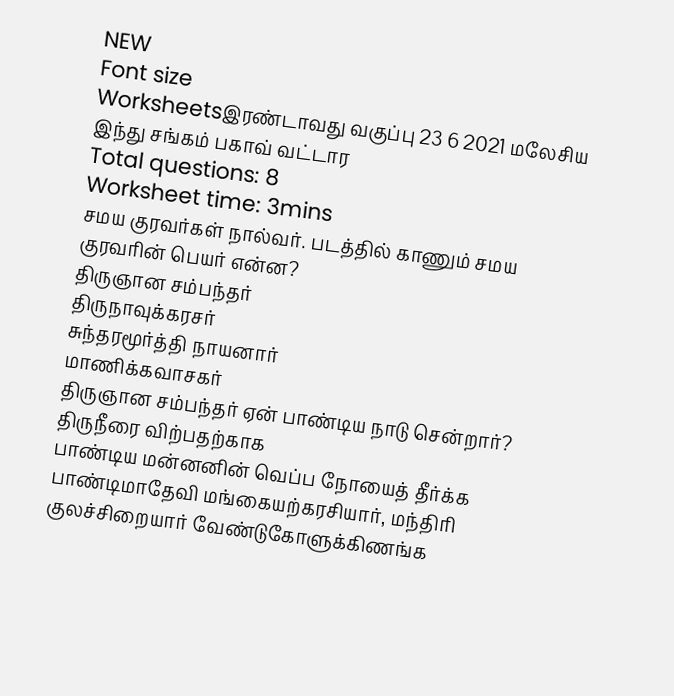NEW
Font size
Worksheetsஇரண்டாவது வகுப்பு 23 6 2021 மலேசிய இந்து சங்கம் பகாவ் வட்டார
Total questions: 8
Worksheet time: 3mins
சமய குரவர்கள் நால்வர். படத்தில் காணும் சமய குரவரின் பெயர் என்ன?
திருஞான சம்பந்தர்
திருநாவுக்கரசர்
சுந்தரமூர்த்தி நாயனார்
மாணிக்கவாசகர்
திருஞான சம்பந்தர் ஏன் பாண்டிய நாடு சென்றார்?
திருநீரை விற்பதற்காக
பாண்டிய மன்னனின் வெப்ப நோயைத் தீர்க்க
பாண்டிமாதேவி மங்கையற்கரசியார், மந்திரி குலச்சிறையார் வேண்டுகோளுக்கிணங்க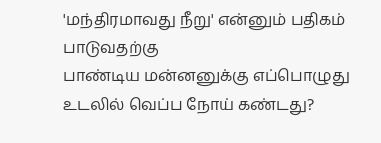'மந்திரமாவது நீறு' என்னும் பதிகம் பாடுவதற்கு
பாண்டிய மன்னனுக்கு எப்பொழுது உடலில் வெப்ப நோய் கண்டது?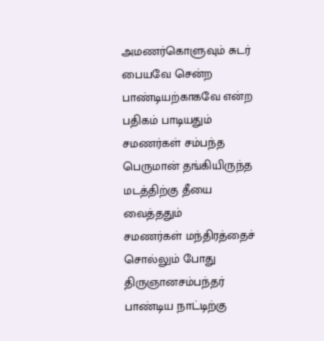அமணர்கொளுவும் சுடர் பையவே சென்ற பாண்டியற்காகவே என்ற பதிகம் பாடியதும்
சமணர்கள் சம்பந்த பெருமான் தங்கியிருந்த மடத்திற்கு தீயை வைத்ததும்
சமணர்கள் மந்திரத்தைச் சொல்லும் போது
திருஞானசம்பந்தர் பாண்டிய நாட்டிற்கு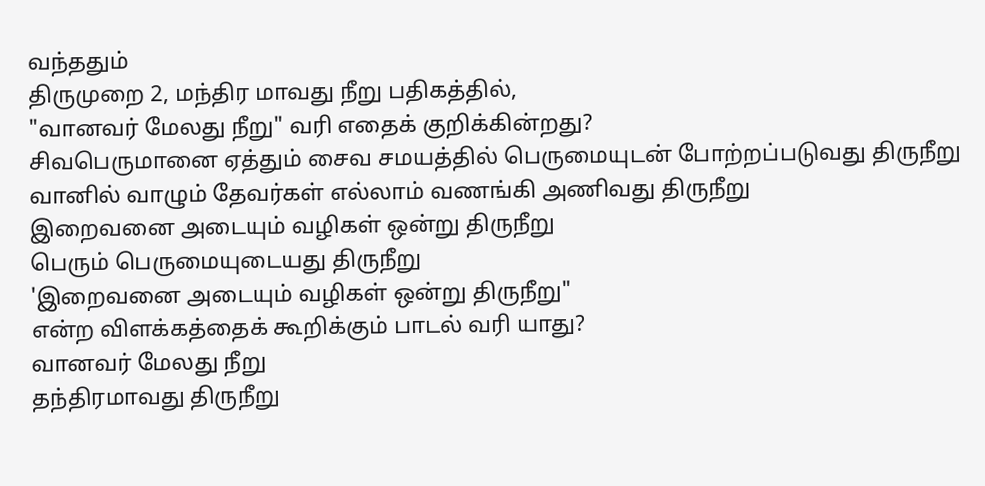வந்ததும்
திருமுறை 2, மந்திர மாவது நீறு பதிகத்தில்,
"வானவர் மேலது நீறு" வரி எதைக் குறிக்கின்றது?
சிவபெருமானை ஏத்தும் சைவ சமயத்தில் பெருமையுடன் போற்றப்படுவது திருநீறு
வானில் வாழும் தேவர்கள் எல்லாம் வணங்கி அணிவது திருநீறு
இறைவனை அடையும் வழிகள் ஒன்று திருநீறு
பெரும் பெருமையுடையது திருநீறு
'இறைவனை அடையும் வழிகள் ஒன்று திருநீறு"
என்ற விளக்கத்தைக் கூறிக்கும் பாடல் வரி யாது?
வானவர் மேலது நீறு
தந்திரமாவது திருநீறு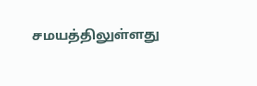சமயத்திலுள்ளது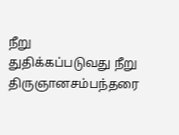நீறு
துதிக்கப்படுவது நீறு
திருஞானசம்பந்தரை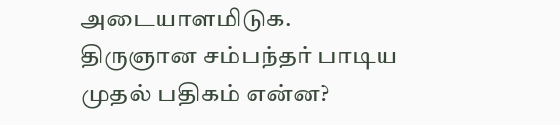அடையாளமிடுக.
திருஞான சம்பந்தர் பாடிய முதல் பதிகம் என்ன?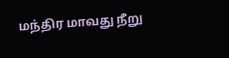மந்திர மாவது நீறு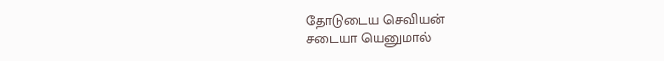தோடுடைய செவியன்
சடையா யெனுமால்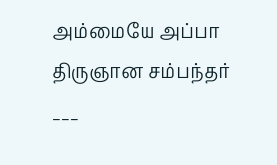அம்மையே அப்பா
திருஞான சம்பந்தர் ___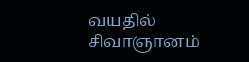வயதில் சிவாஞானம்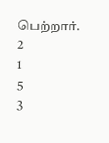பெற்றார்.
2
1
5
3